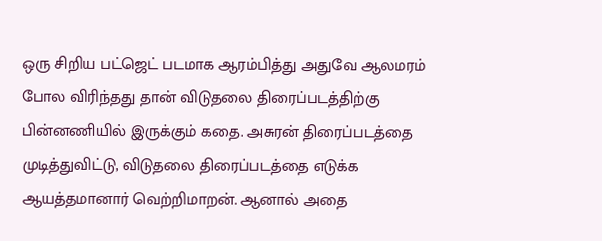ஒரு சிறிய பட்ஜெட் படமாக ஆரம்பித்து அதுவே ஆலமரம் போல விரிந்தது தான் விடுதலை திரைப்படத்திற்கு பின்னணியில் இருக்கும் கதை. அசுரன் திரைப்படத்தை முடித்துவிட்டு, விடுதலை திரைப்படத்தை எடுக்க ஆயத்தமானார் வெற்றிமாறன். ஆனால் அதை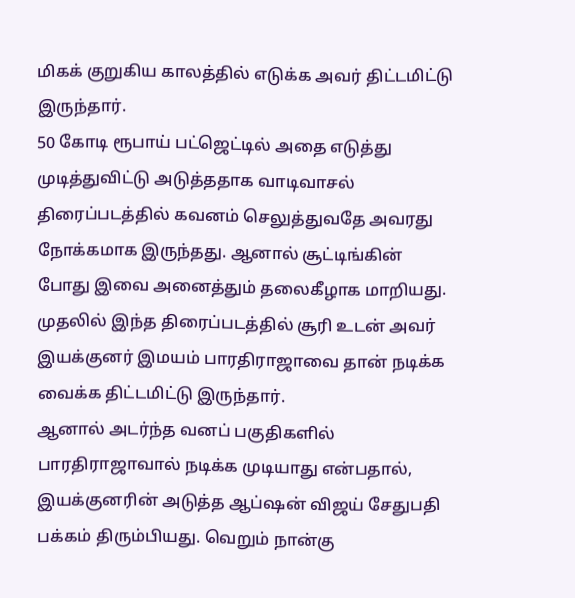மிகக் குறுகிய காலத்தில் எடுக்க அவர் திட்டமிட்டு இருந்தார்.
50 கோடி ரூபாய் பட்ஜெட்டில் அதை எடுத்து முடித்துவிட்டு அடுத்ததாக வாடிவாசல் திரைப்படத்தில் கவனம் செலுத்துவதே அவரது நோக்கமாக இருந்தது. ஆனால் சூட்டிங்கின் போது இவை அனைத்தும் தலைகீழாக மாறியது. முதலில் இந்த திரைப்படத்தில் சூரி உடன் அவர் இயக்குனர் இமயம் பாரதிராஜாவை தான் நடிக்க வைக்க திட்டமிட்டு இருந்தார்.
ஆனால் அடர்ந்த வனப் பகுதிகளில் பாரதிராஜாவால் நடிக்க முடியாது என்பதால், இயக்குனரின் அடுத்த ஆப்ஷன் விஜய் சேதுபதி பக்கம் திரும்பியது. வெறும் நான்கு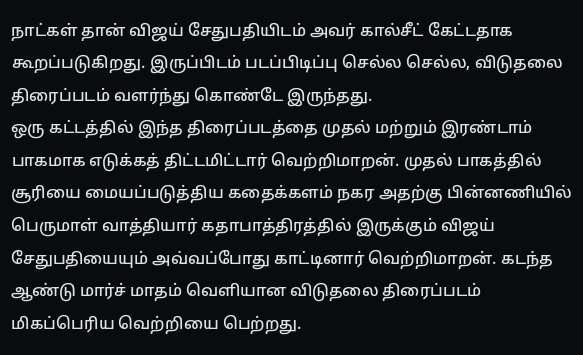நாட்கள் தான் விஜய் சேதுபதியிடம் அவர் கால்சீட் கேட்டதாக கூறப்படுகிறது. இருப்பிடம் படப்பிடிப்பு செல்ல செல்ல, விடுதலை திரைப்படம் வளர்ந்து கொண்டே இருந்தது.
ஒரு கட்டத்தில் இந்த திரைப்படத்தை முதல் மற்றும் இரண்டாம் பாகமாக எடுக்கத் திட்டமிட்டார் வெற்றிமாறன். முதல் பாகத்தில் சூரியை மையப்படுத்திய கதைக்களம் நகர அதற்கு பின்னணியில் பெருமாள் வாத்தியார் கதாபாத்திரத்தில் இருக்கும் விஜய் சேதுபதியையும் அவ்வப்போது காட்டினார் வெற்றிமாறன். கடந்த ஆண்டு மார்ச் மாதம் வெளியான விடுதலை திரைப்படம் மிகப்பெரிய வெற்றியை பெற்றது.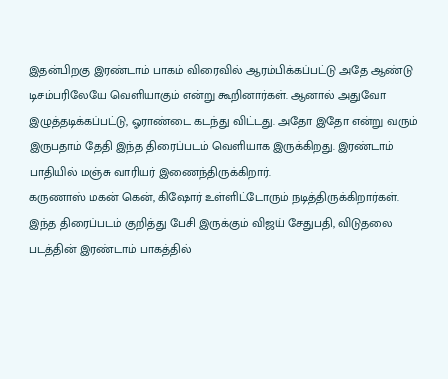இதன்பிறகு இரண்டாம் பாகம் விரைவில் ஆரம்பிக்கப்பட்டு அதே ஆண்டு டிசம்பரிலேயே வெளியாகும் என்று கூறினார்கள். ஆனால் அதுவோ இழுத்தடிக்கப்பட்டு, ஓராண்டை கடந்து விட்டது. அதோ இதோ என்று வரும் இருபதாம் தேதி இந்த திரைப்படம் வெளியாக இருக்கிறது. இரண்டாம் பாதியில் மஞ்சு வாரியர் இணைந்திருக்கிறார்.
கருணாஸ் மகன் கென், கிஷோர் உள்ளிட்டோரும் நடித்திருக்கிறார்கள். இந்த திரைப்படம் குறித்து பேசி இருக்கும் விஜய் சேதுபதி, விடுதலை படத்தின் இரண்டாம் பாகத்தில்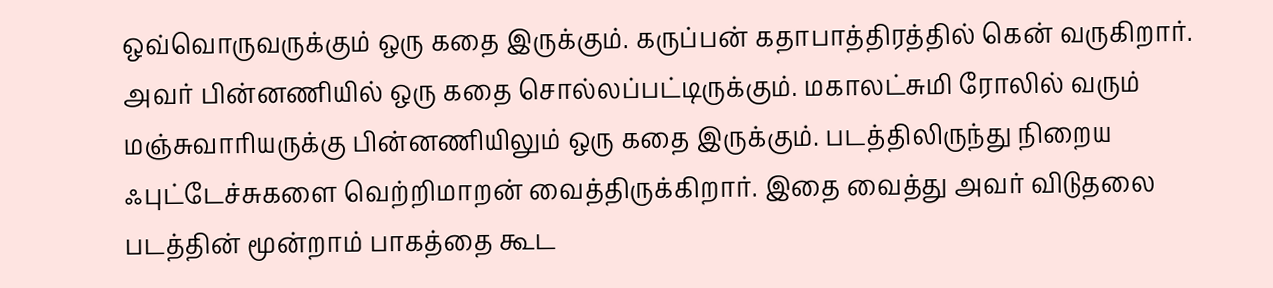ஒவ்வொருவருக்கும் ஒரு கதை இருக்கும். கருப்பன் கதாபாத்திரத்தில் கென் வருகிறார். அவர் பின்னணியில் ஒரு கதை சொல்லப்பட்டிருக்கும். மகாலட்சுமி ரோலில் வரும் மஞ்சுவாரியருக்கு பின்னணியிலும் ஒரு கதை இருக்கும். படத்திலிருந்து நிறைய ஃபுட்டேச்சுகளை வெற்றிமாறன் வைத்திருக்கிறார். இதை வைத்து அவர் விடுதலை படத்தின் மூன்றாம் பாகத்தை கூட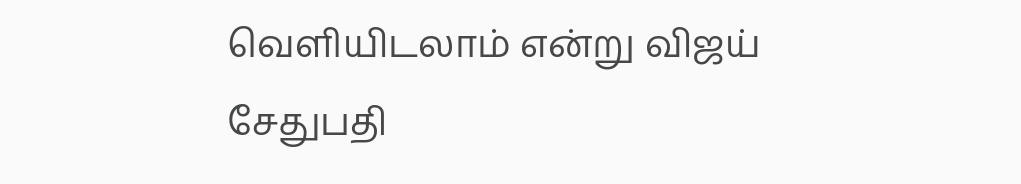வெளியிடலாம் என்று விஜய் சேதுபதி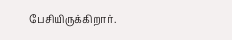பேசியிருக்கிறார்.